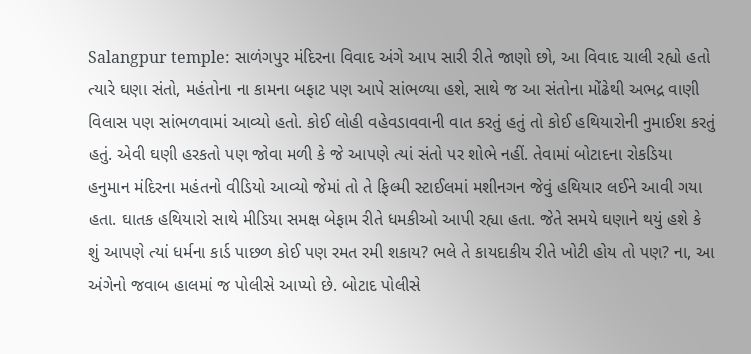Salangpur temple: સાળંગપુર મંદિરના વિવાદ અંગે આપ સારી રીતે જાણો છો, આ વિવાદ ચાલી રહ્યો હતો ત્યારે ઘણા સંતો, મહંતોના ના કામના બફાટ પણ આપે સાંભળ્યા હશે, સાથે જ આ સંતોના મોંઢેથી અભદ્ર વાણી વિલાસ પણ સાંભળવામાં આવ્યો હતો. કોઈ લોહી વહેવડાવવાની વાત કરતું હતું તો કોઈ હથિયારોની નુમાઈશ કરતું હતું. એવી ઘણી હરકતો પણ જોવા મળી કે જે આપણે ત્યાં સંતો પર શોભે નહીં. તેવામાં બોટાદના રોકડિયા હનુમાન મંદિરના મહંતનો વીડિયો આવ્યો જેમાં તો તે ફિલ્મી સ્ટાઈલમાં મશીનગન જેવું હથિયાર લઈને આવી ગયા હતા. ઘાતક હથિયારો સાથે મીડિયા સમક્ષ બેફામ રીતે ધમકીઓ આપી રહ્યા હતા. જેતે સમયે ઘણાને થયું હશે કે શું આપણે ત્યાં ધર્મના કાર્ડ પાછળ કોઈ પણ રમત રમી શકાય? ભલે તે કાયદાકીય રીતે ખોટી હોય તો પણ? ના, આ અંગેનો જવાબ હાલમાં જ પોલીસે આપ્યો છે. બોટાદ પોલીસે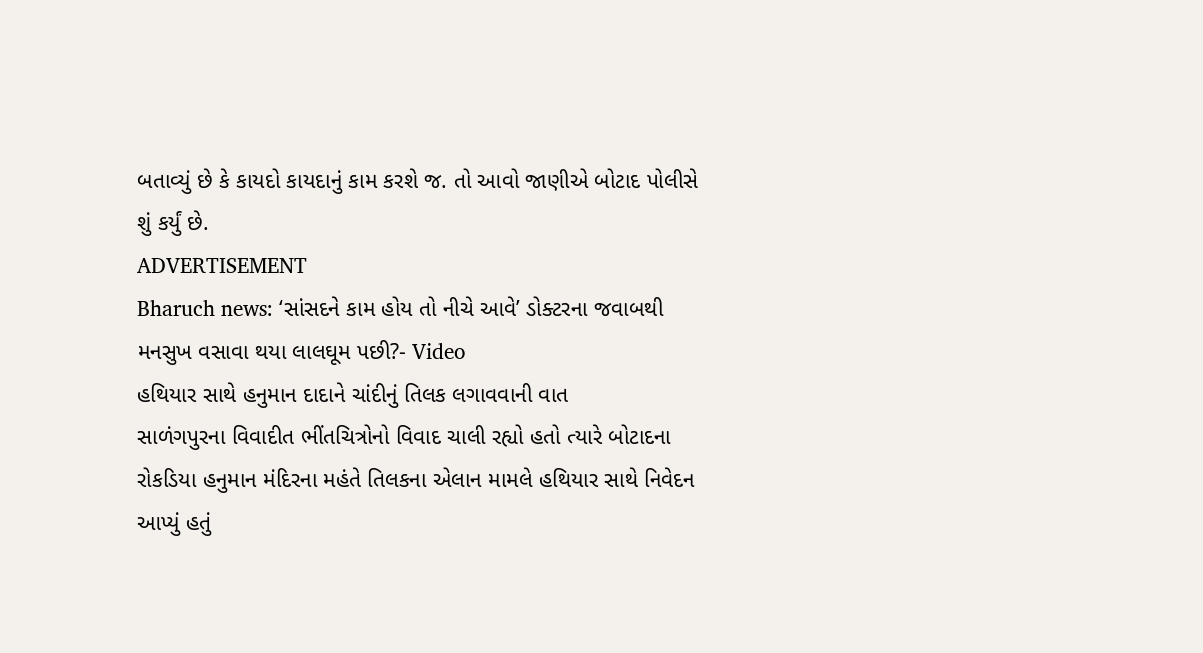બતાવ્યું છે કે કાયદો કાયદાનું કામ કરશે જ. તો આવો જાણીએ બોટાદ પોલીસે શું કર્યું છે.
ADVERTISEMENT
Bharuch news: ‘સાંસદને કામ હોય તો નીચે આવે’ ડોક્ટરના જવાબથી મનસુખ વસાવા થયા લાલઘૂમ પછી?- Video
હથિયાર સાથે હનુમાન દાદાને ચાંદીનું તિલક લગાવવાની વાત
સાળંગપુરના વિવાદીત ભીંતચિત્રોનો વિવાદ ચાલી રહ્યો હતો ત્યારે બોટાદના રોકડિયા હનુમાન મંદિરના મહંતે તિલકના એલાન મામલે હથિયાર સાથે નિવેદન આપ્યું હતું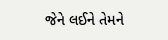જેને લઈને તેમને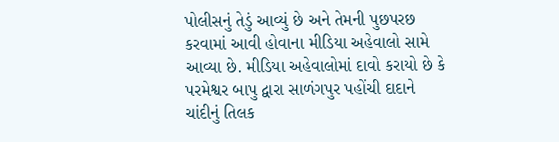પોલીસનું તેડું આવ્યું છે અને તેમની પુછપરછ કરવામાં આવી હોવાના મીડિયા અહેવાલો સામે આવ્યા છે. મીડિયા અહેવાલોમાં દાવો કરાયો છે કે પરમેશ્વર બાપુ દ્વારા સાળંગપુર પહોંચી દાદાને ચાંદીનું તિલક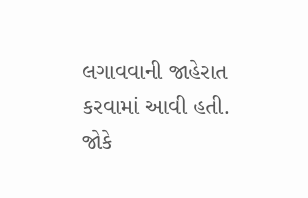લગાવવાની જાહેરાત કરવામાં આવી હતી. જોકે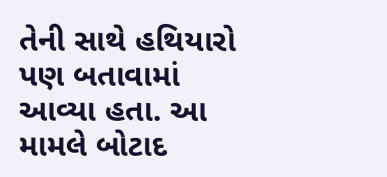તેની સાથે હથિયારો પણ બતાવામાં આવ્યા હતા. આ મામલે બોટાદ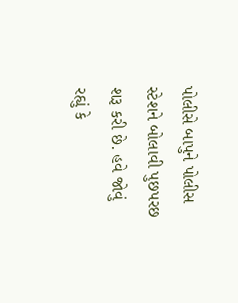પોલીસે બાપુને પોલીસ સ્ટેશને બોલાવી પુછપરછ શરૂ કરી છે. હવે જોવું રહ્યું કે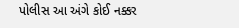પોલીસ આ અંગે કોઈ નક્કર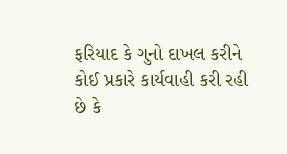ફરિયાદ કે ગુનો દાખલ કરીને કોઈ પ્રકારે કાર્યવાહી કરી રહી છે કે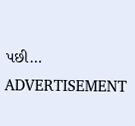પછી…
ADVERTISEMENT